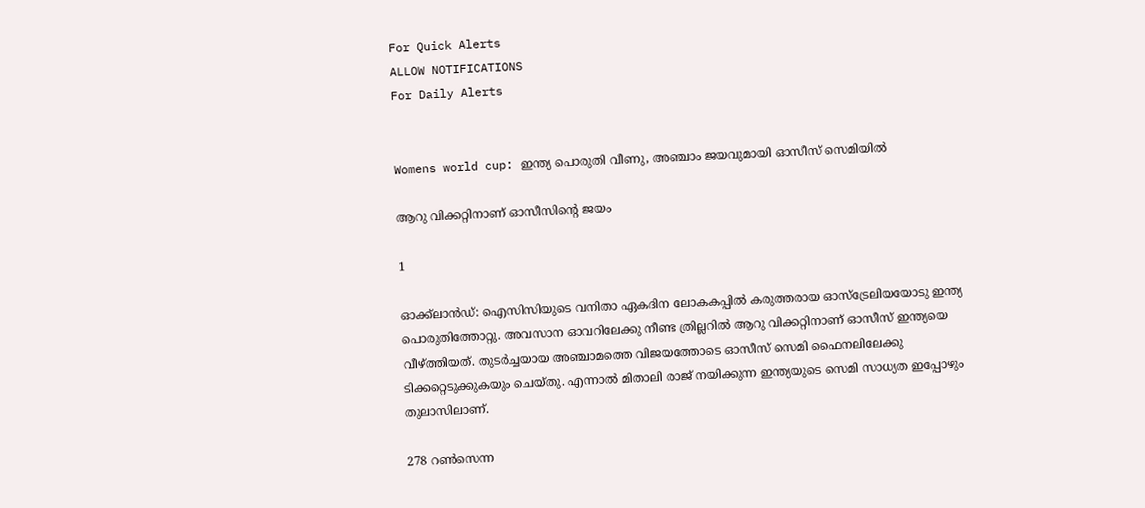For Quick Alerts
ALLOW NOTIFICATIONS
For Daily Alerts


Womens world cup: ഇന്ത്യ പൊരുതി വീണു, അഞ്ചാം ജയവുമായി ഓസീസ് സെമിയില്‍

ആറു വിക്കറ്റിനാണ് ഓസീസിന്റെ ജയം

1

ഓക്ക്‌ലാന്‍ഡ്: ഐസിസിയുടെ വനിതാ ഏകദിന ലോകകപ്പില്‍ കരുത്തരായ ഓസ്‌ട്രേലിയയോടു ഇന്ത്യ പൊരുതിത്തോറ്റു. അവസാന ഓവറിലേക്കു നീണ്ട ത്രില്ലറില്‍ ആറു വിക്കറ്റിനാണ് ഓസീസ് ഇന്ത്യയെ വീഴ്ത്തിയത്. തുടര്‍ച്ചയായ അഞ്ചാമത്തെ വിജയത്തോടെ ഓസീസ് സെമി ഫൈനലിലേക്കു ടിക്കറ്റെടുക്കുകയും ചെയ്തു. എന്നാല്‍ മിതാലി രാജ് നയിക്കുന്ന ഇന്ത്യയുടെ സെമി സാധ്യത ഇപ്പോഴും തുലാസിലാണ്.

278 റണ്‍സെന്ന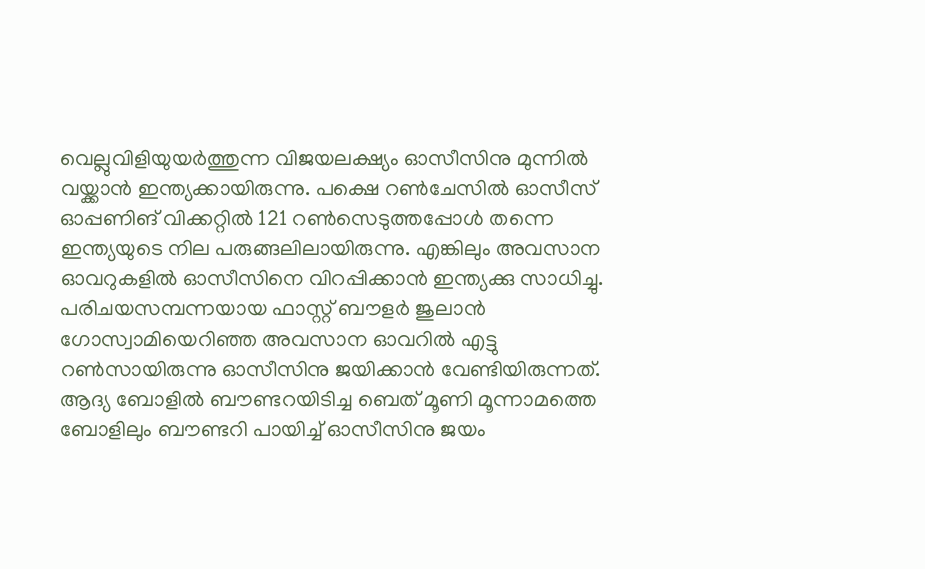വെല്ലുവിളിയുയര്‍ത്തുന്ന വിജയലക്ഷ്യം ഓസീസിനു മുന്നില്‍ വയ്ക്കാന്‍ ഇന്ത്യക്കായിരുന്നു. പക്ഷെ റണ്‍ചേസില്‍ ഓസീസ് ഓപ്പണിങ് വിക്കറ്റില്‍ 121 റണ്‍സെടുത്തപ്പോള്‍ തന്നെ ഇന്ത്യയുടെ നില പരുങ്ങലിലായിരുന്നു. എങ്കിലും അവസാന ഓവറുകളില്‍ ഓസീസിനെ വിറപ്പിക്കാന്‍ ഇന്ത്യക്കു സാധിച്ചു. പരിചയസമ്പന്നയായ ഫാസ്റ്റ് ബൗളര്‍ ജുലാന്‍ ഗോസ്വാമിയെറിഞ്ഞ അവസാന ഓവറില്‍ എട്ടു റണ്‍സായിരുന്നു ഓസീസിനു ജയിക്കാന്‍ വേണ്ടിയിരുന്നത്. ആദ്യ ബോളില്‍ ബൗണ്ടറയിടിച്ച ബെത് മൂണി മൂന്നാമത്തെ ബോളിലും ബൗണ്ടറി പായിച്ച് ഓസീസിനു ജയം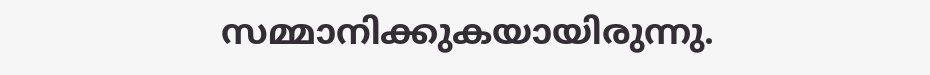സമ്മാനിക്കുകയായിരുന്നു.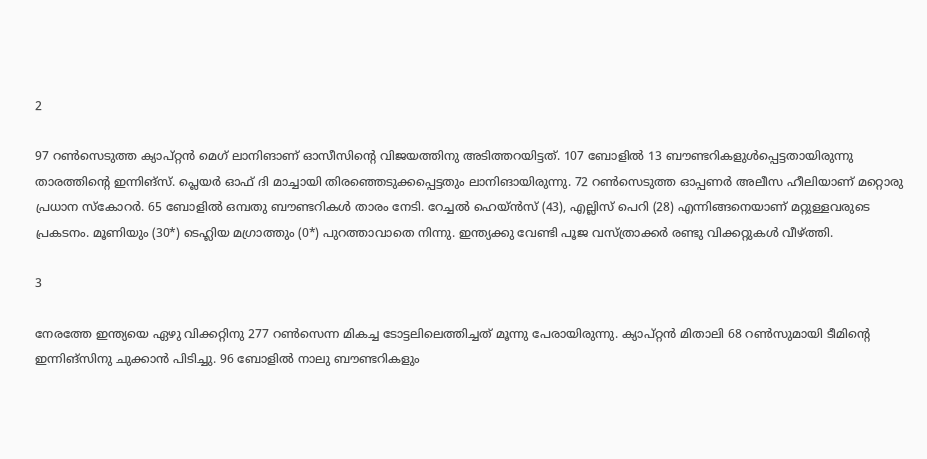2

97 റണ്‍സെടുത്ത ക്യാപ്റ്റന്‍ മെഗ് ലാനിങാണ് ഓസീസിന്റെ വിജയത്തിനു അടിത്തറയിട്ടത്. 107 ബോളില്‍ 13 ബൗണ്ടറികളുള്‍പ്പെട്ടതായിരുന്നു താരത്തിന്റെ ഇന്നിങ്‌സ്. പ്ലെയര്‍ ഓഫ് ദി മാച്ചായി തിരഞ്ഞെടുക്കപ്പെട്ടതും ലാനിങായിരുന്നു. 72 റണ്‍സെടുത്ത ഓപ്പണര്‍ അലീസ ഹീലിയാണ് മറ്റൊരു പ്രധാന സ്‌കോറര്‍. 65 ബോളില്‍ ഒമ്പതു ബൗണ്ടറികള്‍ താരം നേടി. റേച്ചല്‍ ഹെയ്ന്‍സ് (43), എല്ലിസ് പെറി (28) എന്നിങ്ങനെയാണ് മറ്റുള്ളവരുടെ പ്രകടനം. മൂണിയും (30*) ടെഹ്ലിയ മഗ്രാത്തും (0*) പുറത്താവാതെ നിന്നു. ഇന്ത്യക്കു വേണ്ടി പൂജ വസ്ത്രാക്കര്‍ രണ്ടു വിക്കറ്റുകള്‍ വീഴ്ത്തി.

3

നേരത്തേ ഇന്ത്യയെ ഏഴു വിക്കറ്റിനു 277 റണ്‍സെന്ന മികച്ച ടോട്ടലിലെത്തിച്ചത് മൂന്നു പേരായിരുന്നു. ക്യാപ്റ്റന്‍ മിതാലി 68 റണ്‍സുമായി ടീമിന്റെ ഇന്നിങ്‌സിനു ചുക്കാന്‍ പിടിച്ചു. 96 ബോളില്‍ നാലു ബൗണ്ടറികളും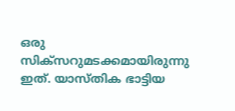ഒരു സിക്‌സറുമടക്കമായിരുന്നു ഇത്. യാസ്തിക ഭാട്ടിയ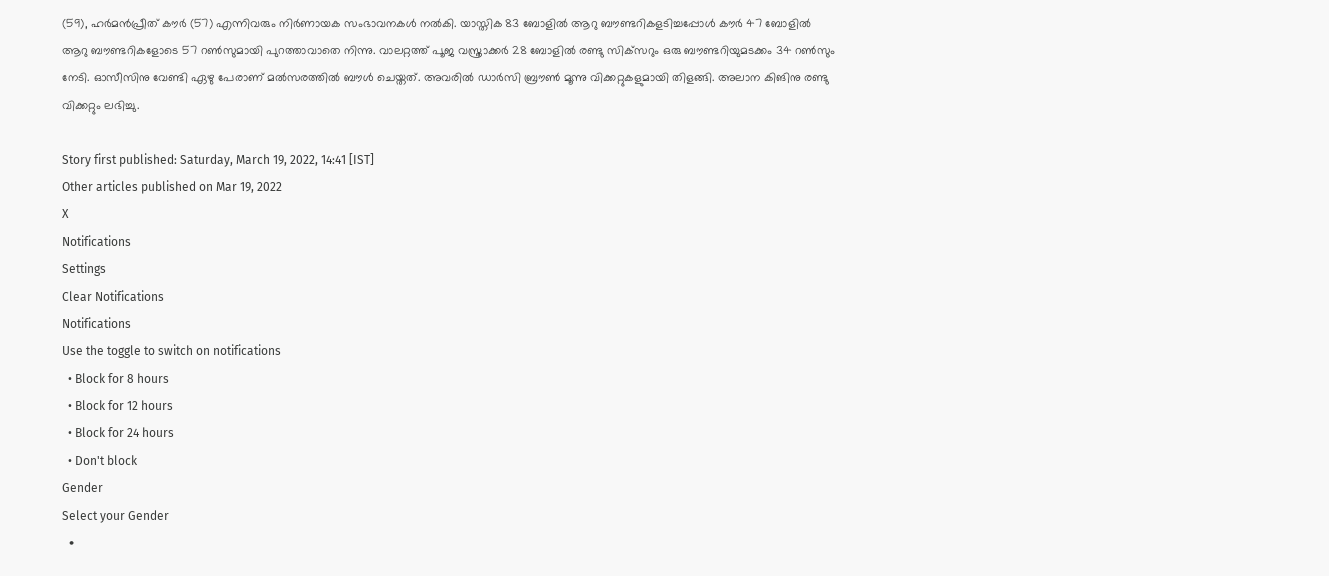(59), ഹര്‍മന്‍പ്രീത് കൗര്‍ (57) എന്നിവരും നിര്‍ണായക സംഭാവനകള്‍ നല്‍കി. യാസ്തിക 83 ബോളില്‍ ആറു ബൗണ്ടറികളടിച്ചപ്പോള്‍ കൗര്‍ 47 ബോളില്‍ ആറു ബൗണ്ടറികളോടെ 57 റണ്‍സുമായി പുറത്താവാതെ നിന്നു. വാലറ്റത്ത് പൂജ വസ്ത്രാക്കര്‍ 28 ബോളില്‍ രണ്ടു സിക്‌സറും ഒരു ബൗണ്ടറിയുമടക്കം 34 റണ്‍സും നേടി. ഓസീസിനു വേണ്ടി ഏഴു പേരാണ് മല്‍സരത്തില്‍ ബൗള്‍ ചെയ്തത്. അവരില്‍ ഡാര്‍സി ബ്രൗണ്‍ മൂന്നു വിക്കറ്റുകളുമായി തിളങ്ങി. അലാന കിങിനു രണ്ടു വിക്കറ്റും ലഭിച്ചു.

Story first published: Saturday, March 19, 2022, 14:41 [IST]
Other articles published on Mar 19, 2022
X
Notifications
Settings
Clear Notifications
Notifications
Use the toggle to switch on notifications
  • Block for 8 hours
  • Block for 12 hours
  • Block for 24 hours
  • Don't block
Gender
Select your Gender
  •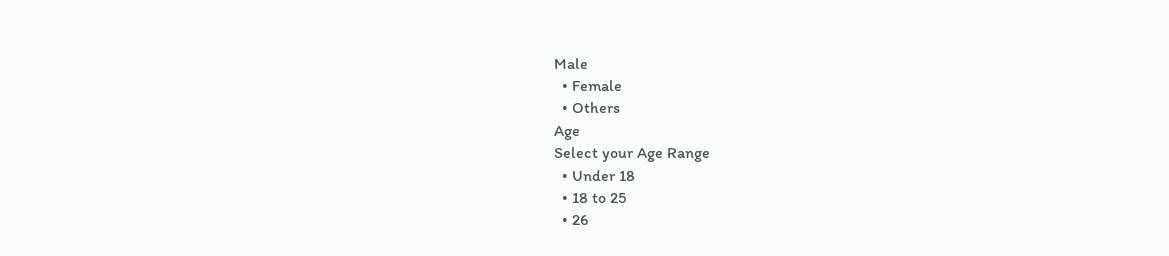Male
  • Female
  • Others
Age
Select your Age Range
  • Under 18
  • 18 to 25
  • 26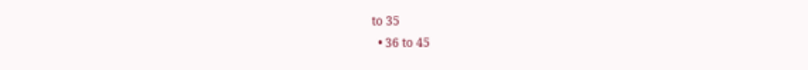to 35
  • 36 to 45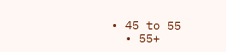• 45 to 55
  • 55+